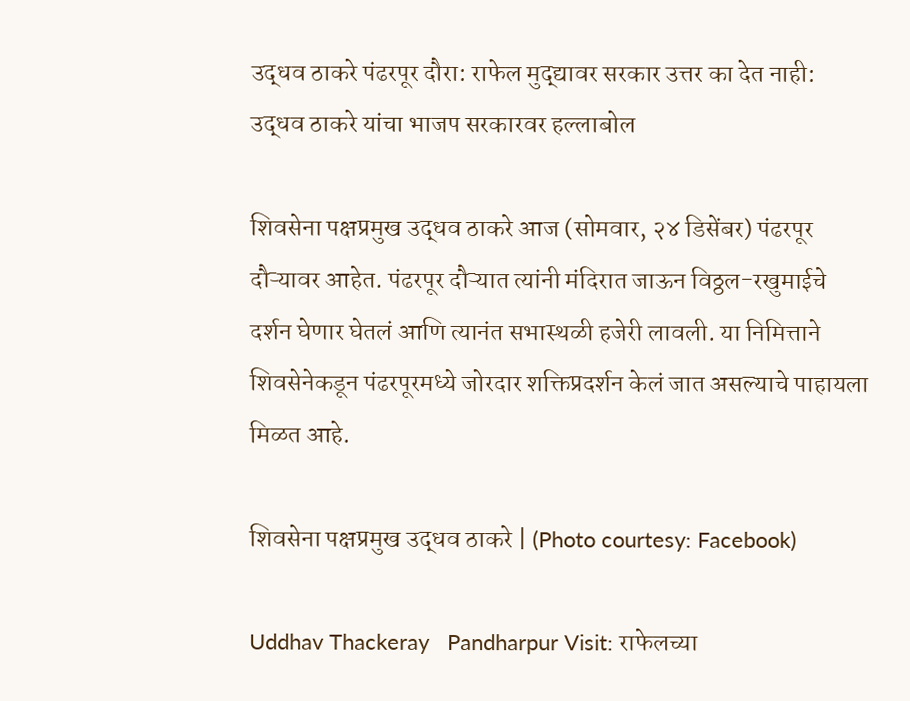उद्धव ठाकरे पंढरपूर दौरा: राफेल मुद्द्यावर सरकार उत्तर का देत नाही: उद्धव ठाकरे यांचा भाजप सरकारवर हल्लाबोल

शिवसेना पक्षप्रमुख उद्धव ठाकरे आज (सोमवार, २४ डिसेंबर) पंढरपूर दौऱ्यावर आहेत. पंढरपूर दौऱ्यात त्यांनी मंदिरात जाऊन विठ्ठल-रखुमाईचे दर्शन घेणार घेतलं आणि त्यानंत सभास्थळी हजेरी लावली. या निमित्ताने शिवसेनेकडून पंढरपूरमध्ये जोरदार शक्तिप्रदर्शन केलं जात असल्याचे पाहायला मिळत आहे.

शिवसेना पक्षप्रमुख उद्धव ठाकरे | (Photo courtesy: Facebook)

Uddhav Thackeray   Pandharpur Visit: राफेलच्या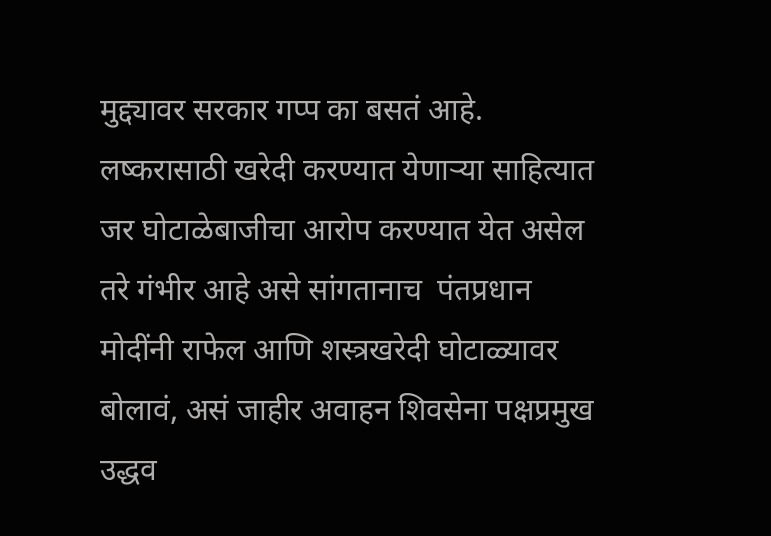मुद्द्यावर सरकार गप्प का बसतं आहे. लष्करासाठी खरेदी करण्यात येणाऱ्या साहित्यात जर घोटाळेबाजीचा आरोप करण्यात येत असेल तरे गंभीर आहे असे सांगतानाच  पंतप्रधान मोदींनी राफेल आणि शस्त्रखरेदी घोटाळ्यावर बोलावं, असं जाहीर अवाहन शिवसेना पक्षप्रमुख उद्धव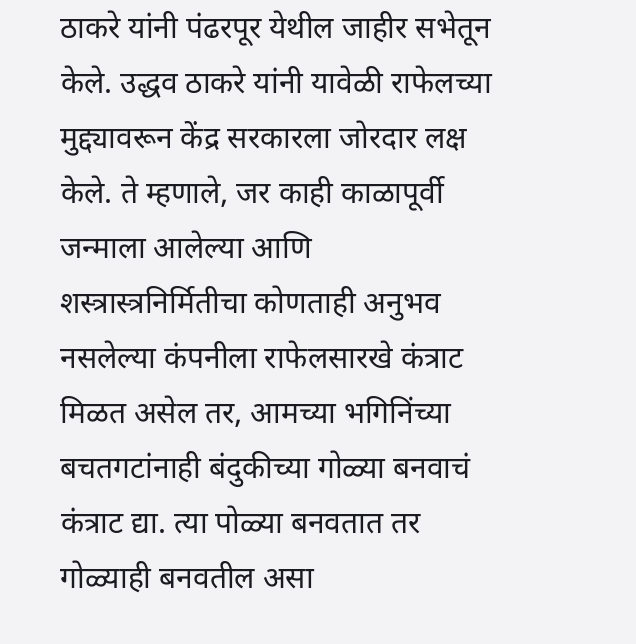ठाकरे यांनी पंढरपूर येथील जाहीर सभेतून केले. उद्धव ठाकरे यांनी यावेळी राफेलच्या मुद्द्यावरून केंद्र सरकारला जोरदार लक्ष केले. ते म्हणाले, जर काही काळापूर्वी जन्माला आलेल्या आणि शस्त्रास्त्रनिर्मितीचा कोणताही अनुभव नसलेल्या कंपनीला राफेलसारखे कंत्राट मिळत असेल तर, आमच्या भगिनिंच्या बचतगटांनाही बंदुकीच्या गोळ्या बनवाचं कंत्राट द्या. त्या पोळ्या बनवतात तर गोळ्याही बनवतील असा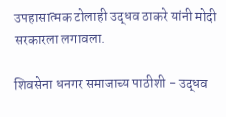उपहासात्मक टोलाही उद्धव ठाकरे यांनी मोदी सरकारला लगावला.

शिवसेना धनगर समाजाच्य पाठीशी - उद्धव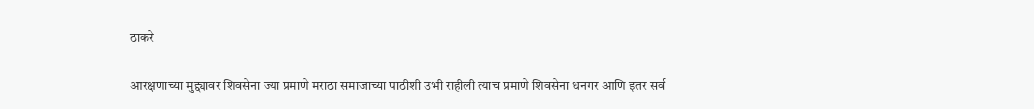ठाकरे

आरक्षणाच्या मुद्द्यावर शिवसेना ज्या प्रमाणे मराठा समाजाच्या पाठीशी उभी राहीली त्याच प्रमाणे शिवसेना धनगर आणि इतर सर्व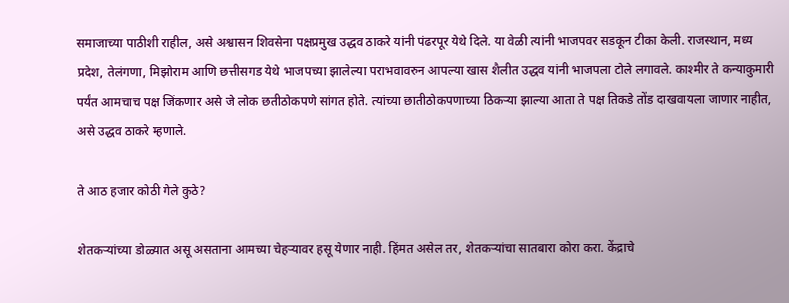समाजाच्या पाठीशी राहील, असे अश्वासन शिवसेना पक्षप्रमुख उद्धव ठाकरे यांनी पंढरपूर येथे दिले. या वेळी त्यांनी भाजपवर सडकून टीका केली. राजस्थान, मध्य प्रदेश, तेलंगणा, मिझोराम आणि छत्तीसगड येथे भाजपच्या झालेल्या पराभवावरुन आपल्या खास शैलीत उद्धव यांनी भाजपला टोले लगावले. काश्मीर ते कन्याकुमारी पर्यंत आमचाच पक्ष जिंकणार असे जे लोक छतीठोकपणे सांगत होते. त्यांच्या छातीठोकपणाच्या ठिकऱ्या झाल्या आता ते पक्ष तिकडे तोंड दाखवायला जाणार नाहीत, असे उद्धव ठाकरे म्हणाले.

ते आठ हजार कोठी गेले कुठे?

शेतकऱ्यांच्या डोळ्यात असू असताना आमच्या चेहऱ्यावर हसू येणार नाही. हिंमत असेल तर, शेतकऱ्यांचा सातबारा कोरा करा. केंद्राचे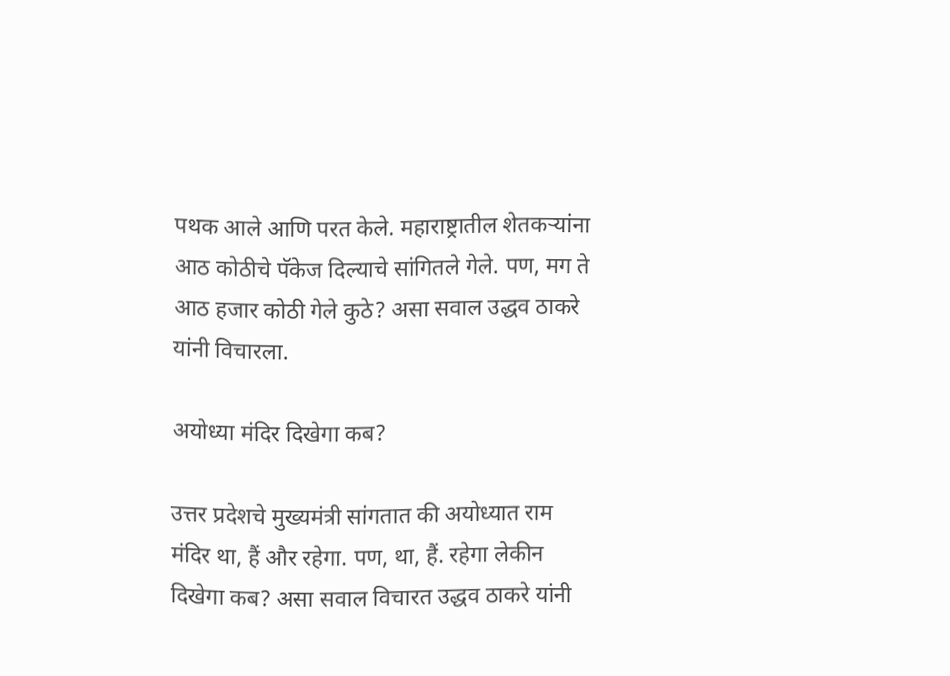पथक आले आणि परत केले. महाराष्ट्रातील शेतकऱ्यांना आठ कोठीचे पॅकेज दिल्याचे सांगितले गेले. पण, मग ते आठ हजार कोठी गेले कुठे? असा सवाल उद्धव ठाकरे यांनी विचारला.

अयोध्या मंदिर दिखेगा कब?

उत्तर प्रदेशचे मुख्यमंत्री सांगतात की अयोध्यात राम मंदिर था, हैं और रहेगा. पण, था, हैं. रहेगा लेकीन दिखेगा कब? असा सवाल विचारत उद्धव ठाकरे यांनी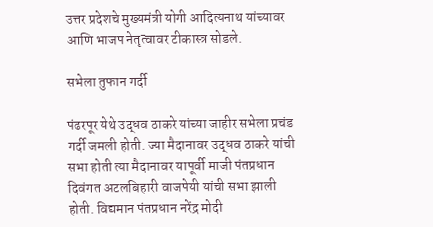उत्तर प्रदेशचे मुख्यमंत्री योगी आदित्यनाथ यांच्यावर आणि भाजप नेतृत्वावर टीकास्त्र सोडले.

सभेला तुफान गर्दी

पंढरपूर येथे उद्धव ठाकरे यांच्या जाहीर सभेला प्रचंड गर्दी जमली होती. ज्या मैदानावर उद्धव ठाकरे यांची सभा होती त्या मैदानावर यापूर्वी माजी पंतप्रधान दिवंगत अटलबिहारी वाजपेयी यांची सभा झाली होती. विद्यमान पंतप्रधान नरेंद्र मोदी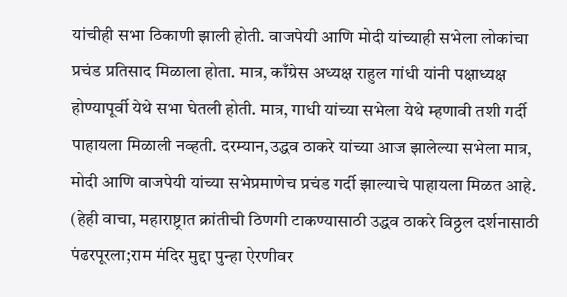यांचीही सभा ठिकाणी झाली होती. वाजपेयी आणि मोदी यांच्याही सभेला लोकांचा प्रचंड प्रतिसाद मिळाला होता. मात्र, काँग्रेस अध्यक्ष राहुल गांधी यांनी पक्षाध्यक्ष होण्यापूर्वी येथे सभा घेतली होती. मात्र, गाधी यांच्या सभेला येथे म्हणावी तशी गर्दी पाहायला मिळाली नव्हती. दरम्यान,उद्धव ठाकरे यांच्या आज झालेल्या सभेला मात्र, मोदी आणि वाजपेयी यांच्या सभेप्रमाणेच प्रचंड गर्दी झाल्याचे पाहायला मिळत आहे.  (हेही वाचा, महाराष्ट्रात क्रांतीची ठिणगी टाकण्यासाठी उद्धव ठाकरे विठ्ठल दर्शनासाठी पंढरपूरला;राम मंदिर मुद्दा पुन्हा ऐरणीवर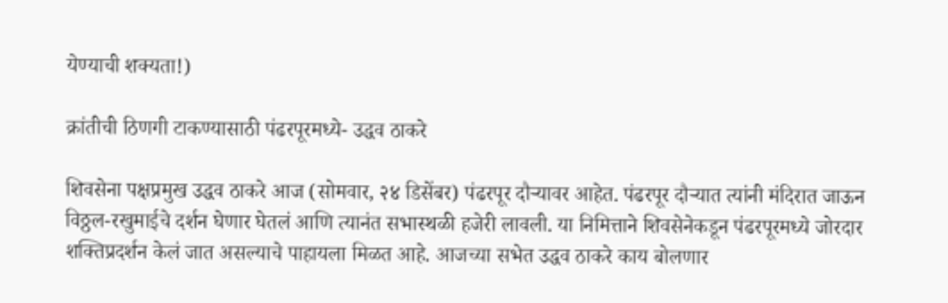येण्याची शक्यता!)

क्रांतीची ठिणगी टाकण्यासाठी पंढरपूरमध्ये- उद्धव ठाकरे

शिवसेना पक्षप्रमुख उद्धव ठाकरे आज (सोमवार, २४ डिसेंबर) पंढरपूर दौऱ्यावर आहेत. पंढरपूर दौऱ्यात त्यांनी मंदिरात जाऊन विठ्ठल-रखुमाईचे दर्शन घेणार घेतलं आणि त्यानंत सभास्थळी हजेरी लावली. या निमित्ताने शिवसेनेकडून पंढरपूरमध्ये जोरदार शक्तिप्रदर्शन केलं जात असल्याचे पाहायला मिळत आहे. आजच्या सभेत उद्धव ठाकरे काय बोलणार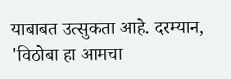याबाबत उत्सुकता आहे. दरम्यान, 'विठोबा हा आमचा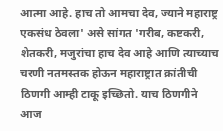आत्मा आहे. हाच तो आमचा देव, ज्याने महाराष्ट्र एकसंध ठेवला' असे सांगत 'गरीब, कष्टकरी, शेतकरी, मजुरांचा हाच देव आहे आणि त्याच्याच चरणी नतमस्तक होऊन महाराष्ट्रात क्रांतीची ठिणगी आम्ही टाकू इच्छितो. याच ठिणगीने आज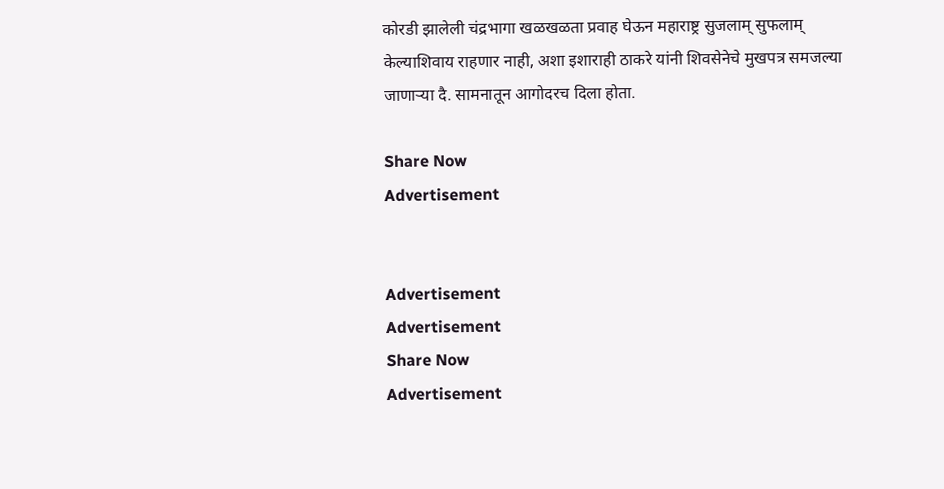कोरडी झालेली चंद्रभागा खळखळता प्रवाह घेऊन महाराष्ट्र सुजलाम् सुफलाम् केल्याशिवाय राहणार नाही, अशा इशाराही ठाकरे यांनी शिवसेनेचे मुखपत्र समजल्या जाणाऱ्या दै. सामनातून आगोदरच दिला होता.

Share Now
Advertisement


Advertisement
Advertisement
Share Now
Advertisement